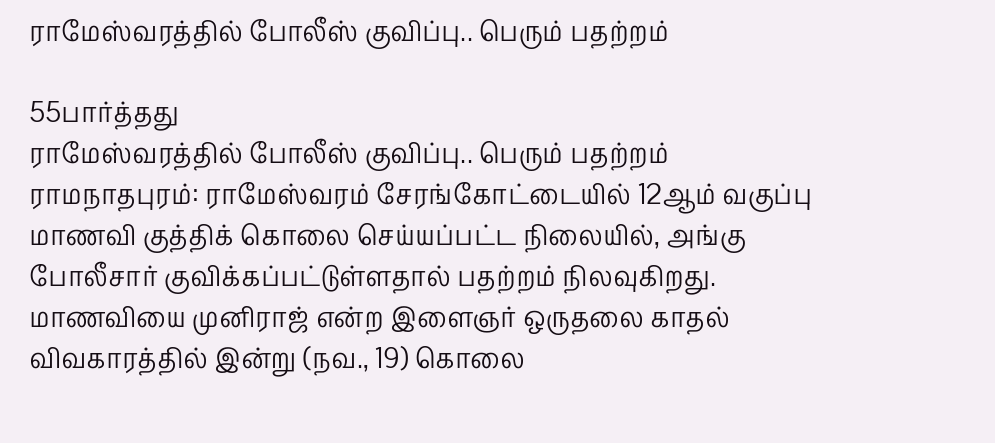ராமேஸ்வரத்தில் போலீஸ் குவிப்பு.. பெரும் பதற்றம்

55பார்த்தது
ராமேஸ்வரத்தில் போலீஸ் குவிப்பு.. பெரும் பதற்றம்
ராமநாதபுரம்: ராமேஸ்வரம் சேரங்கோட்டையில் 12ஆம் வகுப்பு மாணவி குத்திக் கொலை செய்யப்பட்ட நிலையில், அங்கு போலீசார் குவிக்கப்பட்டுள்ளதால் பதற்றம் நிலவுகிறது. மாணவியை முனிராஜ் என்ற இளைஞர் ஒருதலை காதல் விவகாரத்தில் இன்று (நவ., 19) கொலை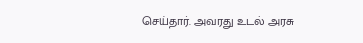செய்தார். அவரது உடல் அரசு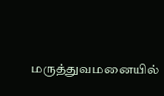மருத்துவமனையில்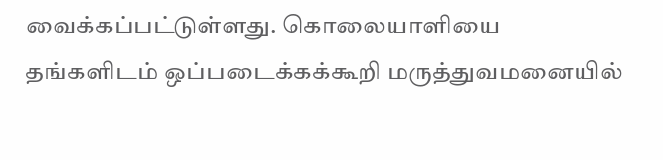வைக்கப்பட்டுள்ளது. கொலையாளியை தங்களிடம் ஒப்படைக்கக்கூறி மருத்துவமனையில்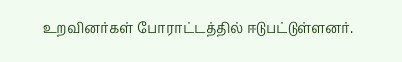உறவினர்கள் போராட்டத்தில் ஈடுபட்டுள்ளனர்.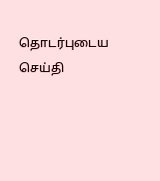தொடர்புடைய செய்தி